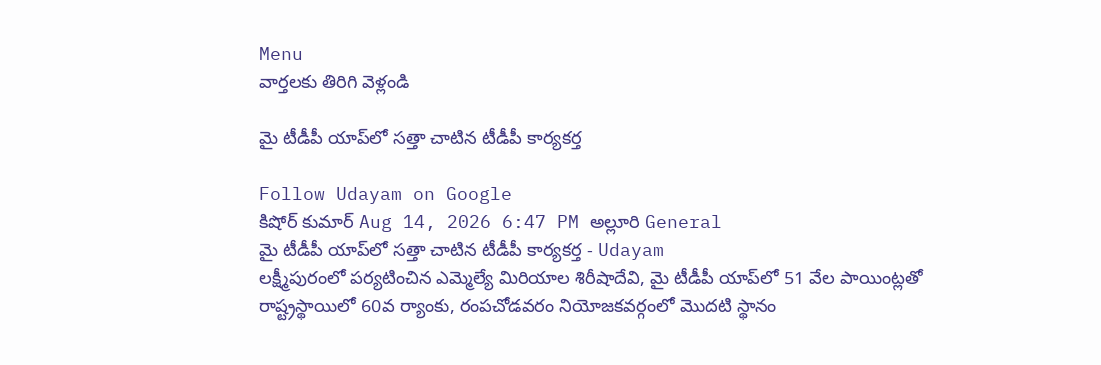Menu
వార్తలకు తిరిగి వెళ్లండి

మై టీడీపీ యాప్‌లో సత్తా చాటిన టీడీపీ కార్యకర్త

Follow Udayam on Google
కిషోర్ కుమార్ Aug 14, 2026 6:47 PM అల్లూరి General
మై టీడీపీ యాప్‌లో సత్తా చాటిన టీడీపీ కార్యకర్త - Udayam
లక్ష్మీపురంలో పర్యటించిన ఎమ్మెల్యే మిరియాల శిరీషాదేవి, మై టీడీపీ యాప్‌లో 51 వేల పాయింట్లతో రాష్ట్రస్థాయిలో 60వ ర్యాంకు, రంపచోడవరం నియోజకవర్గంలో మొదటి స్థానం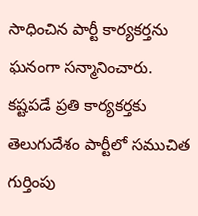సాధించిన పార్టీ కార్యకర్తను ఘనంగా సన్మానించారు. కష్టపడే ప్రతి కార్యకర్తకు తెలుగుదేశం పార్టీలో సముచిత గుర్తింపు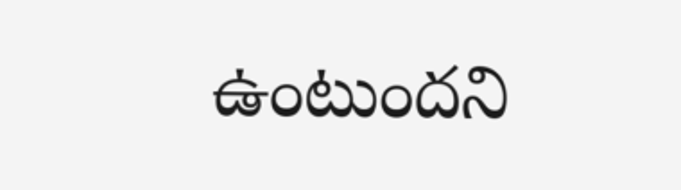ఉంటుందని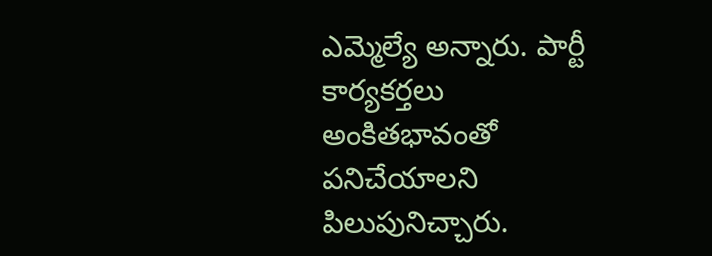ఎమ్మెల్యే అన్నారు. పార్టీ కార్యకర్తలు అంకితభావంతో పనిచేయాలని పిలుపునిచ్చారు.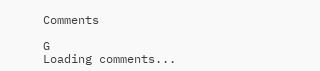Comments

G
Loading comments...